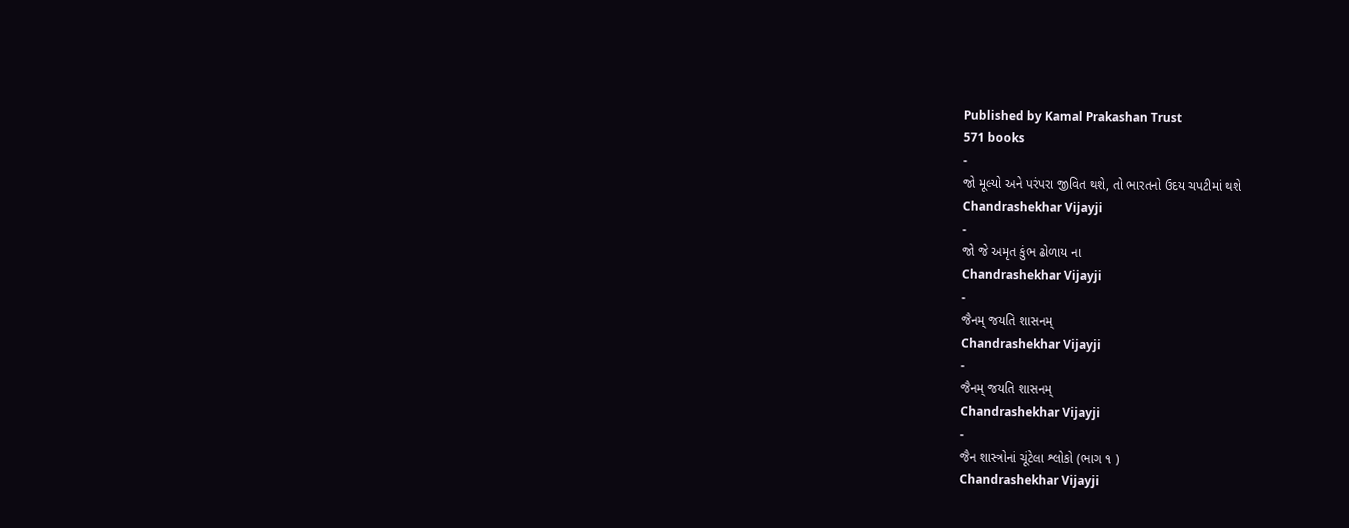Published by Kamal Prakashan Trust
571 books
-
જો મૂલ્યો અને પરંપરા જીવિત થશે, તો ભારતનો ઉદય ચપટીમાં થશે
Chandrashekhar Vijayji
-
જો જે અમૃત કુંભ ઢોળાય ના
Chandrashekhar Vijayji
-
જૈનમ્ જયતિ શાસનમ્
Chandrashekhar Vijayji
-
જૈનમ્ જયતિ શાસનમ્
Chandrashekhar Vijayji
-
જૈન શાસ્ત્રોનાં ચૂંટેલા શ્લોકો (ભાગ ૧ )
Chandrashekhar Vijayji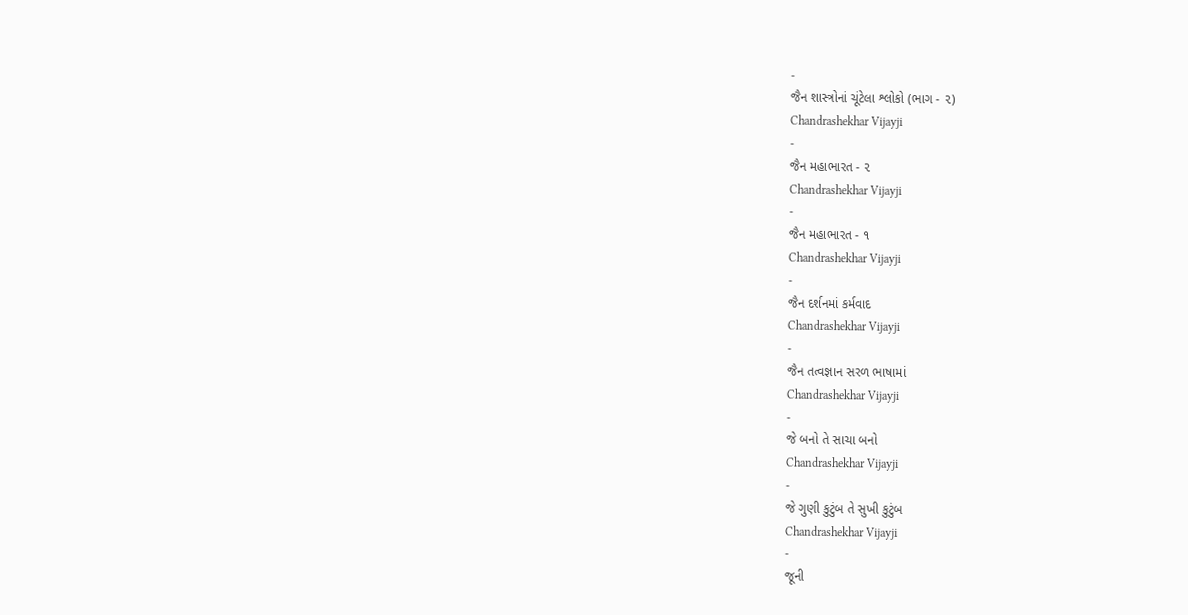-
જૈન શાસ્ત્રોનાં ચૂંટેલા શ્લોકો (ભાગ - ૨)
Chandrashekhar Vijayji
-
જૈન મહાભારત - ૨
Chandrashekhar Vijayji
-
જૈન મહાભારત - ૧
Chandrashekhar Vijayji
-
જૈન દર્શનમાં કર્મવાદ
Chandrashekhar Vijayji
-
જૈન તત્વજ્ઞાન સરળ ભાષામાં
Chandrashekhar Vijayji
-
જે બનો તે સાચા બનો
Chandrashekhar Vijayji
-
જે ગુણી કુટુંબ તે સુખી કુટુંબ
Chandrashekhar Vijayji
-
જૂની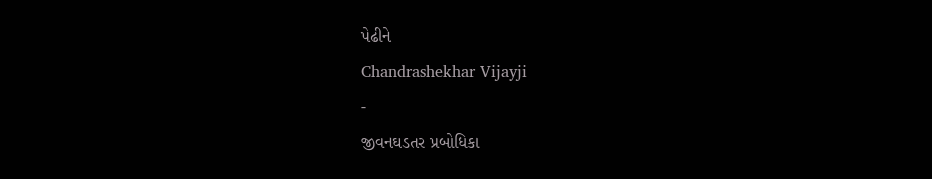પેઢીને
Chandrashekhar Vijayji
-
જીવનઘડતર પ્રબોધિકા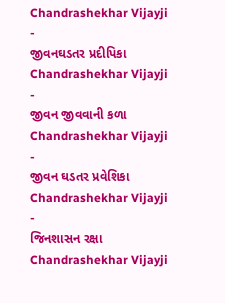Chandrashekhar Vijayji
-
જીવનઘડતર પ્રદીપિકા
Chandrashekhar Vijayji
-
જીવન જીવવાની કળા
Chandrashekhar Vijayji
-
જીવન ઘડતર પ્રવેશિકા
Chandrashekhar Vijayji
-
જિનશાસન રક્ષા
Chandrashekhar Vijayji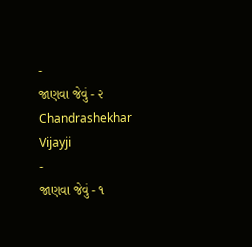-
જાણવા જેવું - ૨
Chandrashekhar Vijayji
-
જાણવા જેવું - ૧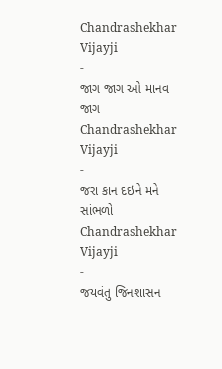Chandrashekhar Vijayji
-
જાગ જાગ ઓ માનવ જાગ
Chandrashekhar Vijayji
-
જરા કાન દઇને મને સાંભળો
Chandrashekhar Vijayji
-
જયવંતુ જિનશાસન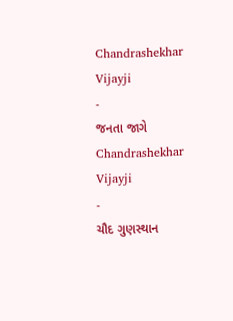Chandrashekhar Vijayji
-
જનતા જાગે
Chandrashekhar Vijayji
-
ચૌદ ગુણસ્થાન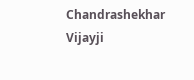Chandrashekhar Vijayji